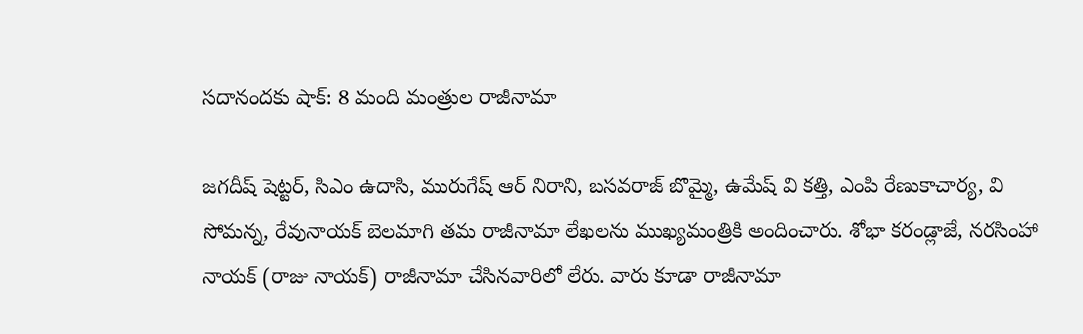సదానందకు షాక్: 8 మంది మంత్రుల రాజీనామా

జగదీష్ షెట్టర్, సిఎం ఉదాసి, మురుగేష్ ఆర్ నిరాని, బసవరాజ్ బొమ్మై, ఉమేష్ వి కత్తి, ఎంపి రేణుకాచార్య, వి సోమన్న, రేవునాయక్ బెలమాగి తమ రాజీనామా లేఖలను ముఖ్యమంత్రికి అందించారు. శోభా కరండ్లాజే, నరసింహా నాయక్ (రాజు నాయక్) రాజీనామా చేసినవారిలో లేరు. వారు కూడా రాజీనామా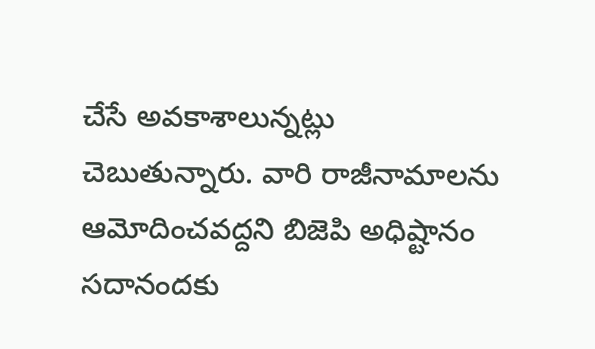చేసే అవకాశాలున్నట్లు చెబుతున్నారు. వారి రాజీనామాలను ఆమోదించవద్దని బిజెపి అధిష్టానం సదానందకు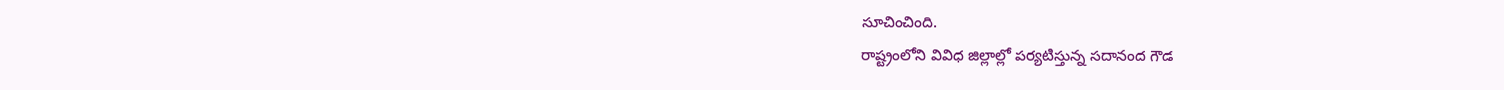సూచించింది.
రాష్ట్రంలోని వివిధ జిల్లాల్లో పర్యటిస్తున్న సదానంద గౌడ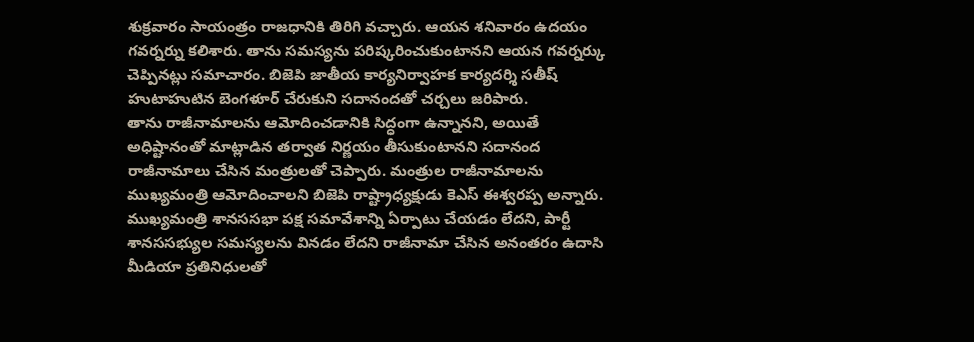శుక్రవారం సాయంత్రం రాజధానికి తిరిగి వచ్చారు. ఆయన శనివారం ఉదయం గవర్నర్ను కలిశారు. తాను సమస్యను పరిష్కరించుకుంటానని ఆయన గవర్నర్కు చెప్పినట్లు సమాచారం. బిజెపి జాతీయ కార్యనిర్వాహక కార్యదర్శి సతీష్ హుటాహుటిన బెంగళూర్ చేరుకుని సదానందతో చర్చలు జరిపారు.
తాను రాజీనామాలను ఆమోదించడానికి సిద్ధంగా ఉన్నానని, అయితే అధిష్టానంతో మాట్లాడిన తర్వాత నిర్ణయం తీసుకుంటానని సదానంద రాజీనామాలు చేసిన మంత్రులతో చెప్పారు. మంత్రుల రాజీనామాలను ముఖ్యమంత్రి ఆమోదించాలని బిజెపి రాష్ట్రాధ్యక్షుడు కెఎస్ ఈశ్వరప్ప అన్నారు. ముఖ్యమంత్రి శానససభా పక్ష సమావేశాన్ని ఏర్పాటు చేయడం లేదని, పార్టీ శానససభ్యుల సమస్యలను వినడం లేదని రాజీనామా చేసిన అనంతరం ఉదాసి మీడియా ప్రతినిధులతో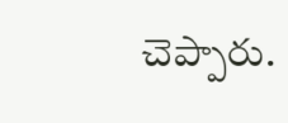చెప్పారు.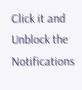Click it and Unblock the Notifications